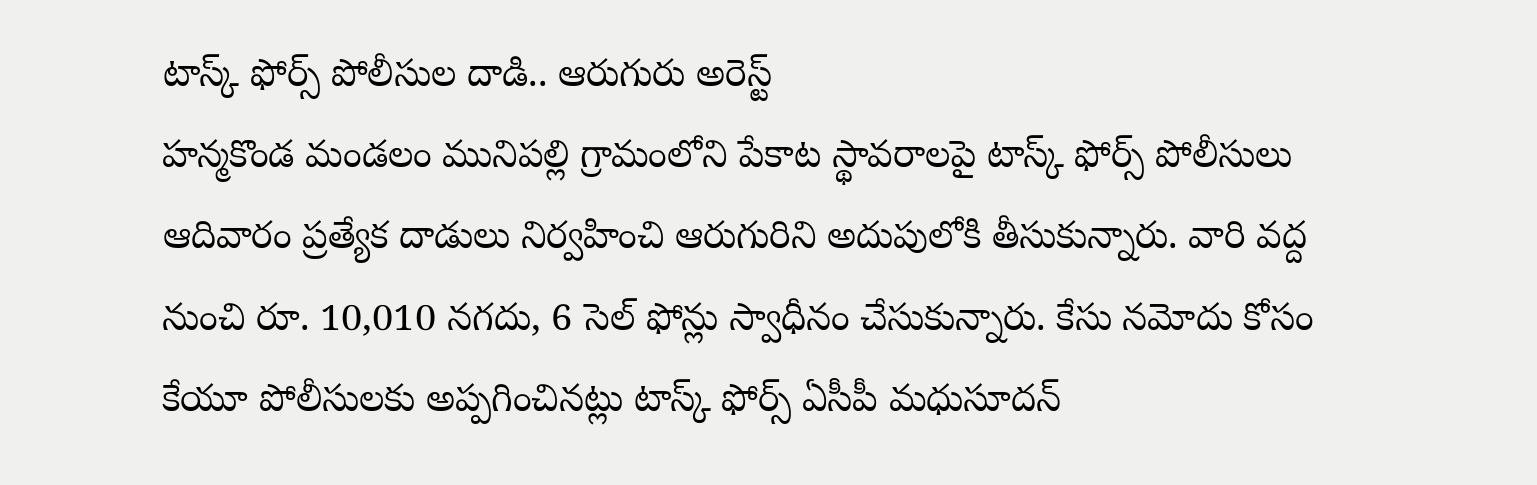టాస్క్ ఫోర్స్ పోలీసుల దాడి.. ఆరుగురు అరెస్ట్
హన్మకొండ మండలం మునిపల్లి గ్రామంలోని పేకాట స్థావరాలపై టాస్క్ ఫోర్స్ పోలీసులు ఆదివారం ప్రత్యేక దాడులు నిర్వహించి ఆరుగురిని అదుపులోకి తీసుకున్నారు. వారి వద్ద నుంచి రూ. 10,010 నగదు, 6 సెల్ ఫోన్లు స్వాధీనం చేసుకున్నారు. కేసు నమోదు కోసం కేయూ పోలీసులకు అప్పగించినట్లు టాస్క్ ఫోర్స్ ఏసీపీ మధుసూదన్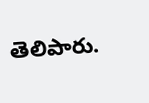తెలిపారు.